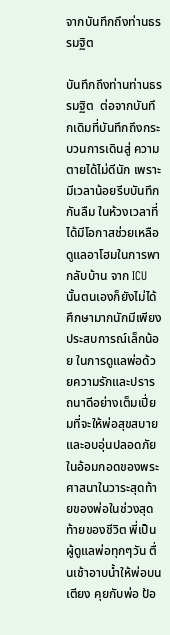จากบันทึกถึงท่านธรรมฐิต

บันทึกถึงท่านท่านธรรมฐิต  ต่อจากบันทึกเดิมที่บันทึกถึงกระบวนการเดินสู่ ความตายได้ไม่ดีนัก เพราะมีเวลาน้อยรีบบันทึกกันลืม ในห้วงเวลาที่ได้มีโอกาสช่วยเหลือดูแลอาโฮมในการพากลับบ้าน จาก ICUนั้นตนเองก็ยังไม่ได้ศึกษามากนักมีเพียงประสบการณ์เล็กน้อย ในการดูแลพ่อด้วยความรักและปรารถนาดีอย่างเต็มเปี่ยมที่จะให้พ่อสุขสบายและอบอุ่นปลอดภัย ในอ้อมกอดของพระศาสนาในวาระสุดท้ายของพ่อในช่วงสุดท้ายของชีวิต พี่เป็นผู้ดูแลพ่อทุกๆวัน ตื่นเช้าอาบน้ำให้พ่อบนเตียง คุยกับพ่อ ป้อ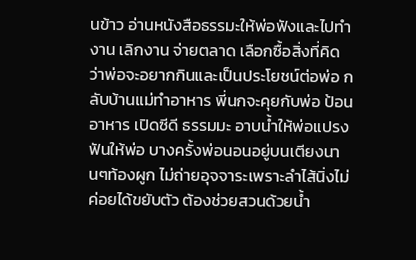นข้าว อ่านหนังสือธรรมะให้พ่อฟังและไปทำงาน เลิกงาน จ่ายตลาด เลือกซื้อสิ่งที่คิดว่าพ่อจะอยากกินและเป็นประโยชน์ต่อพ่อ กลับบ้านแม่ทำอาหาร พี่นกจะคุยกับพ่อ ป้อนอาหาร เปิดซีดี ธรรมมะ อาบน้ำให้พ่อแปรงฟันให้พ่อ บางครั้งพ่อนอนอยู่บนเตียงนานๆท้องผูก ไม่ถ่ายอุจจาระเพราะลำไส้นิ่งไม่ค่อยได้ขยับตัว ต้องช่วยสวนด้วยน้ำ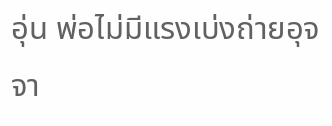อุ่น พ่อไม่มีแรงเบ่งถ่ายอุจจา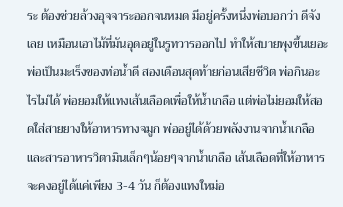ระ ต้องช่วยล้วงอุจจาระออกจนหมด มีอยู่ครั้งหนึ่งพ่อบอกว่า ดีจังเลย เหมือนเอาไม้ที่มันอุดอยู่ในรูทวารออกไป ทำให้สบายพุงขึ้นเยอะ พ่อเป็นมะเร็งของท่อน้ำดี สองเดือนสุดท้ายก่อนเสียชีวิต พ่อกินอะไรไม่ได้ พ่อยอมให้แทงเส้นเลือดเพื่อให้น้ำเกลือ แต่พ่อไม่ยอมให้สอดใส่สายยางให้อาหารทางจมูก พ่ออยู่ได้ด้วยพลังงานจากน้ำเกลือและสารอาหารวิตามินเล็กๆน้อยๆจากน้ำเกลือ เส้นเลือดที่ให้อาหารจะคงอยู่ได้แค่เพียง 3-4 วัน ก็ต้องแทงใหม่อ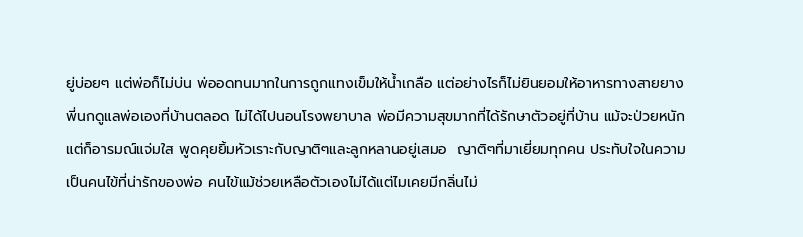ยู่บ่อยๆ แต่พ่อก็ไม่บ่น พ่ออดทนมากในการถูกแทงเข็มให้น้ำเกลือ แต่อย่างไรก็ไม่ยินยอมให้อาหารทางสายยาง พี่นกดูแลพ่อเองที่บ้านตลอด ไม่ได้ไปนอนโรงพยาบาล พ่อมีความสุขมากที่ได้รักษาตัวอยู่ที่บ้าน แม้จะป่วยหนักแต่ก็อารมณ์แจ่มใส พูดคุยยิ้มหัวเราะกับญาติๆและลูกหลานอยู่เสมอ  ญาติๆที่มาเยี่ยมทุกคน ประทับใจในความเป็นคนไข้ที่น่ารักของพ่อ คนไข้แม้ช่วยเหลือตัวเองไม่ได้แต่ไมเคยมีกลิ่นไม่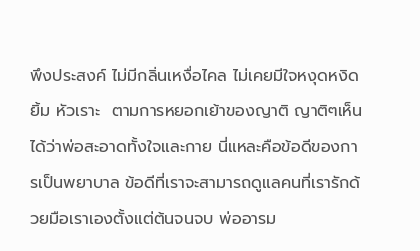พึงประสงค์ ไม่มีกลิ่นเหงื่อไคล ไม่เคยมีใจหงุดหงิด ยิ้ม หัวเราะ  ตามการหยอกเย้าของญาติ ญาติๆเห็นได้ว่าพ่อสะอาดทั้งใจและกาย นี่แหละคือข้อดีของการเป็นพยาบาล ข้อดีที่เราจะสามารถดูแลคนที่เรารักด้วยมือเราเองตั้งแต่ต้นจนจบ พ่ออารม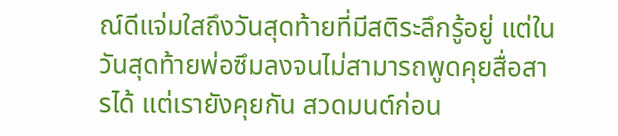ณ์ดีแจ่มใสถึงวันสุดท้ายที่มีสติระลึกรู้อยู่ แต่ในวันสุดท้ายพ่อซึมลงจนไม่สามารถพูดคุยสื่อสารได้ แต่เรายังคุยกัน สวดมนต์ก่อน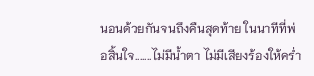นอนด้วยกันจนถึงคืนสุดท้าย ในนาทีที่พ่อสิ้นใจ.......ไม่มีน้ำตา ไม่มีเสียงร้องให้คร่ำ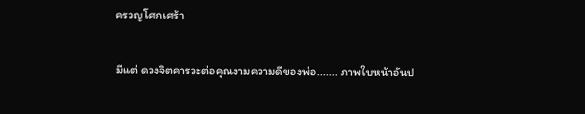ครวญโศกเศร้า

มีแต่ ดวงจิตคารวะต่อคุณงามความดีของพ่อ....... ภาพใบหน้าอันป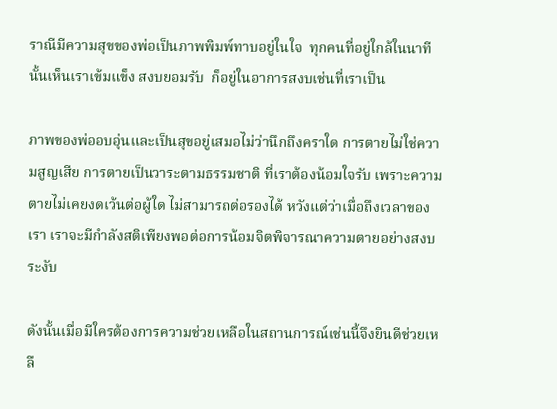ราณีมีความสุขของพ่อเป็นภาพพิมพ์ทาบอยู่ในใจ  ทุกคนที่อยู่ใกล้ในนาทีนั้นเห็นเราเข้มแข็ง สงบยอมรับ  ก็อยู่ในอาการสงบเช่นที่เราเป็น

ภาพของพ่ออบอุ่นและเป็นสุขอยู่เสมอไม่ว่านึกถึงคราใด การตายไม่ใช่ความสูญเสีย การตายเป็นวาระตามธรรมชาติ ที่เราต้องน้อมใจรับ เพราะความตายไม่เคยงดเว้นต่อผู้ใด ไม่สามารถต่อรองได้ หวังแต่ว่าเมื่อถึงเวลาของเรา เราจะมีกำลังสติเพียงพอต่อการน้อมจิตพิจารณาความตายอย่างสงบระงับ

ดังนั้นเมื่อมีใครต้องการความช่วยเหลือในสถานการณ์เช่นนี้จึงยินดีช่วยเหลื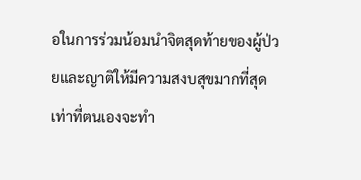อในการร่วมน้อมนำจิตสุดท้ายของผู้ป่วยและญาติให้มีความสงบสุขมากที่สุด เท่าที่ตนเองจะทำ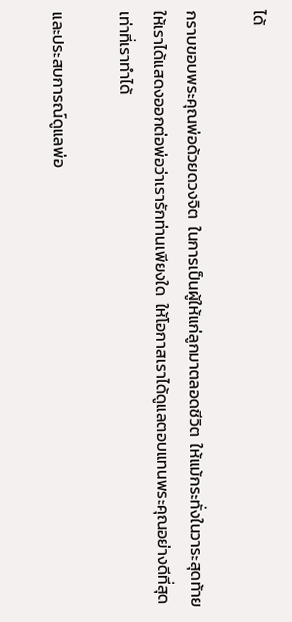ได้

กราบขอบพระคุณพ่อด้วยดวงจิต  ในการเป็นผู้ให้แก่ลูกมาตลอดชีวิต  ให้แม้กระทั่งในวาระสุดท้าย  ให้เราได้แสดงออกต่อพ่อว่าเรารักท่านเพียงใด  ให้โอกาสเราได้ดูแลตอบแทนพระคุณอย่างดีที่สุดเท่าที่เราทำได้

และประสบการณ์ดูแลพ่อ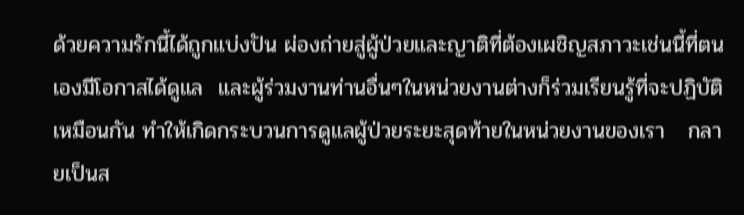ด้วยความรักนี้ได้ถูกแบ่งปัน ผ่องถ่ายสู่ผู้ป่วยและญาติที่ต้องเผชิญสภาวะเช่นนี้ที่ตนเองมีโอกาสได้ดูแล  และผู้ร่วมงานท่านอื่นๆในหน่วยงานต่างก็ร่วมเรียนรู้ที่จะปฏิบัติเหมือนกัน ทำให้เกิดกระบวนการดูแลผู้ป่วยระยะสุดท้ายในหน่วยงานของเรา   กลายเป็นส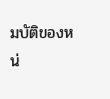มบัติของหน่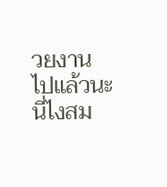วยงานไปแล้วนะ  นี่ไงสม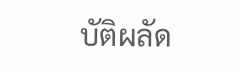บัติผลัด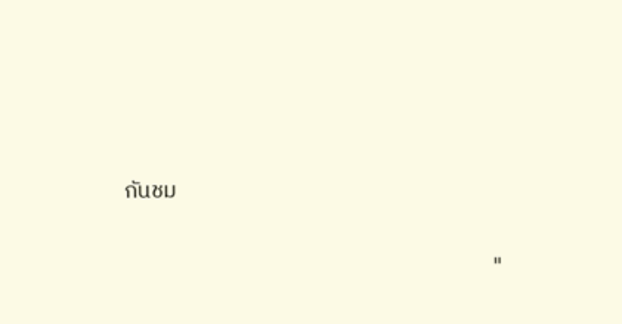กันชม

                                                                       "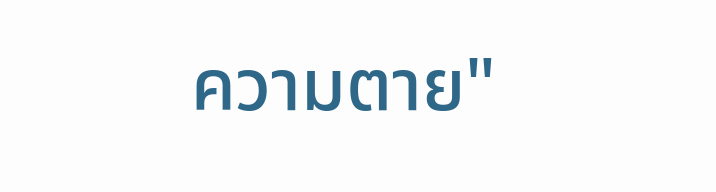ความตาย"